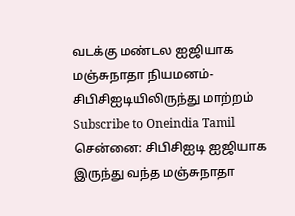வடக்கு மண்டல ஐஜியாக மஞ்சுநாதா நியமனம்- சிபிசிஐடியிலிருந்து மாற்றம்
Subscribe to Oneindia Tamil
சென்னை: சிபிசிஐடி ஐஜியாக இருந்து வந்த மஞ்சுநாதா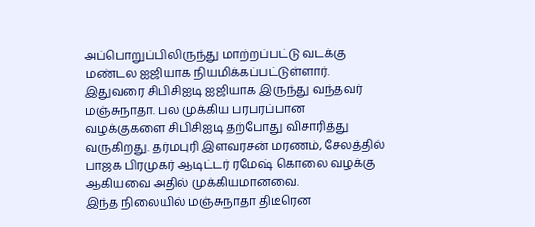அப்பொறுப்பிலிருந்து மாற்றப்பட்டு வடக்கு மண்டல ஐஜியாக நியமிக்கப்பட்டுள்ளார்.
இதுவரை சிபிசிஐடி ஐஜியாக இருந்து வந்தவர் மஞ்சுநாதா. பல முக்கிய பரபரப்பான வழக்குகளை சிபிசிஐடி தற்போது விசாரித்து வருகிறது. தர்மபுரி இளவரசன் மரணம், சேலத்தில் பாஜக பிரமுகர் ஆடிட்டர் ரமேஷ் கொலை வழக்கு ஆகியவை அதில் முக்கியமானவை.
இந்த நிலையில் மஞ்சுநாதா திடீரென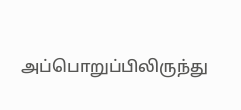அப்பொறுப்பிலிருந்து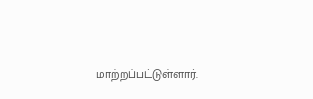மாற்றப்பட்டுள்ளார்.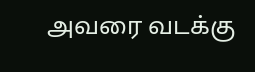அவரை வடக்கு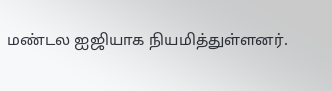மண்டல ஐஜியாக நியமித்துள்ளனர்.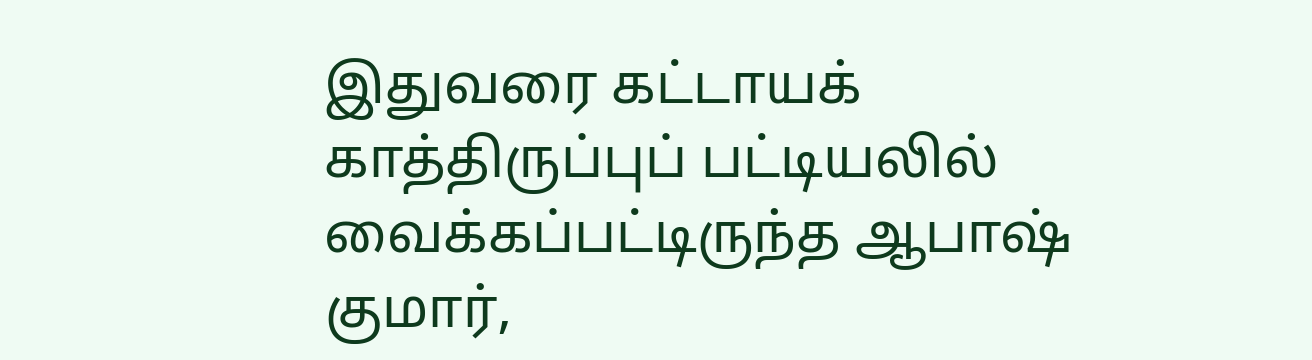இதுவரை கட்டாயக் காத்திருப்புப் பட்டியலில் வைக்கப்பட்டிருந்த ஆபாஷ் குமார்,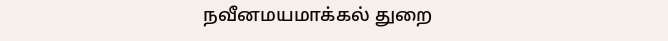நவீனமயமாக்கல் துறை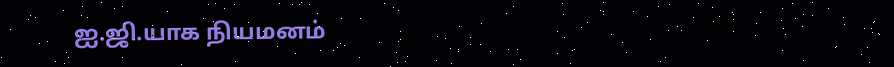ஐ.ஜி.யாக நியமனம்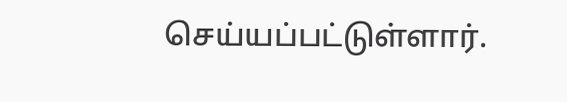செய்யப்பட்டுள்ளார்.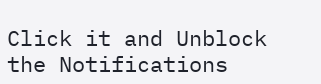Click it and Unblock the Notifications